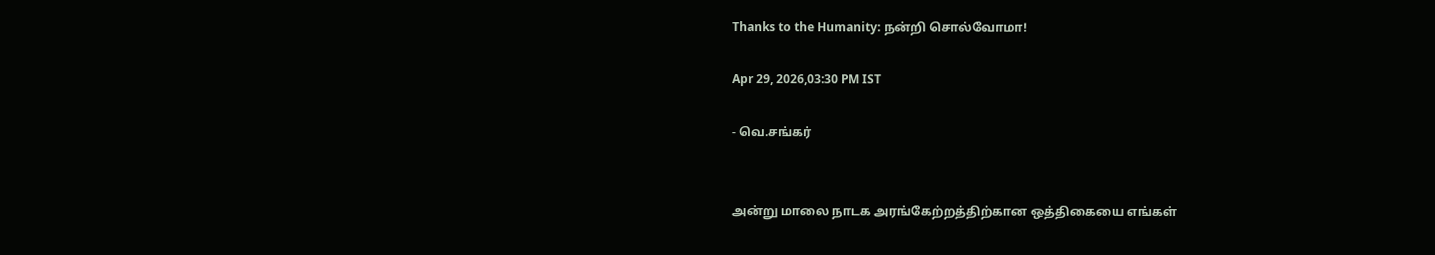Thanks to the Humanity: நன்றி சொல்வோமா!

Apr 29, 2026,03:30 PM IST

- வெ.சங்கர்


அன்று மாலை நாடக அரங்கேற்றத்திற்கான ஒத்திகையை எங்கள்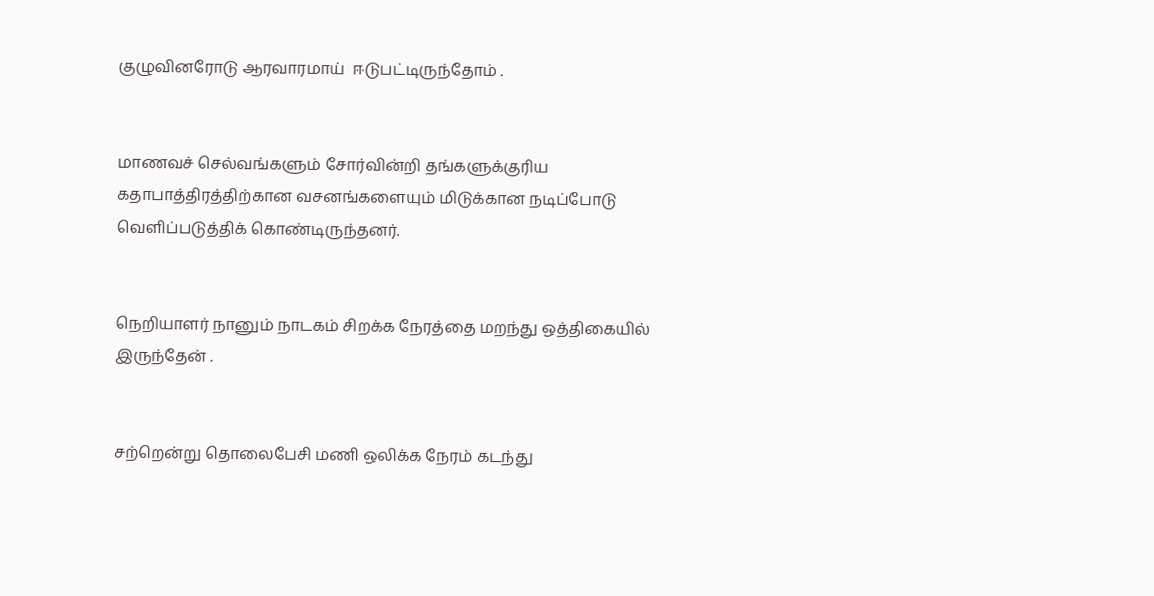குழுவினரோடு ஆரவாரமாய்  ஈடுபட்டிருந்தோம் .


மாணவச் செல்வங்களும் சோர்வின்றி தங்களுக்குரிய கதாபாத்திரத்திற்கான வசனங்களையும் மிடுக்கான நடிப்போடு வெளிப்படுத்திக் கொண்டிருந்தனர்.


நெறியாளர் நானும் நாடகம் சிறக்க நேரத்தை மறந்து ஒத்திகையில் இருந்தேன் .


சற்றென்று தொலைபேசி மணி ஒலிக்க நேரம் கடந்து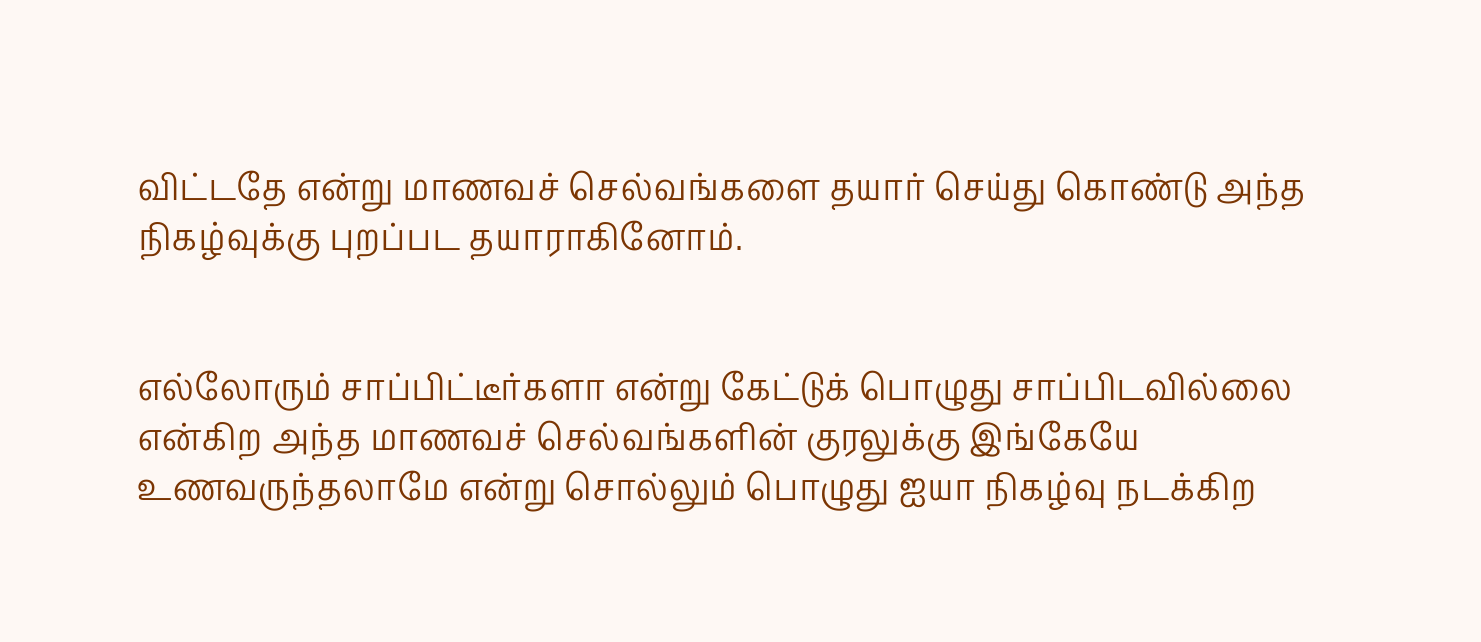விட்டதே என்று மாணவச் செல்வங்களை தயார் செய்து கொண்டு அந்த நிகழ்வுக்கு புறப்பட தயாராகினோம்.


எல்லோரும் சாப்பிட்டீர்களா என்று கேட்டுக் பொழுது சாப்பிடவில்லை என்கிற அந்த மாணவச் செல்வங்களின் குரலுக்கு இங்கேயே உணவருந்தலாமே என்று சொல்லும் பொழுது ஐயா நிகழ்வு நடக்கிற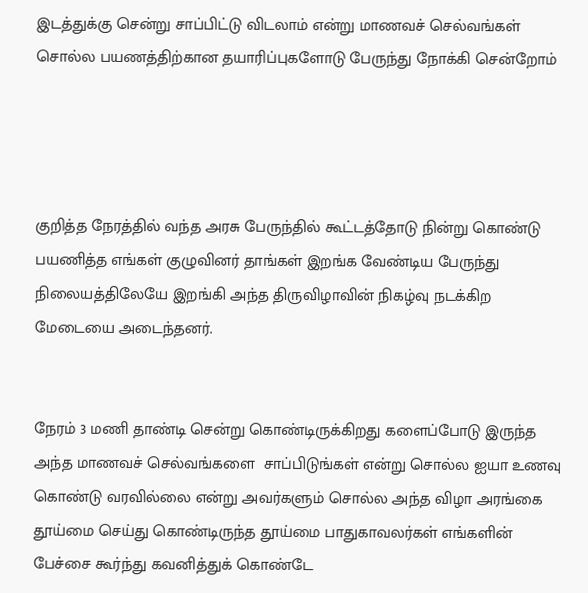இடத்துக்கு சென்று சாப்பிட்டு விடலாம் என்று மாணவச் செல்வங்கள் சொல்ல பயணத்திற்கான தயாரிப்புகளோடு பேருந்து நோக்கி சென்றோம்




குறித்த நேரத்தில் வந்த அரசு பேருந்தில் கூட்டத்தோடு நின்று கொண்டு பயணித்த எங்கள் குழுவினர் தாங்கள் இறங்க வேண்டிய பேருந்து நிலையத்திலேயே இறங்கி அந்த திருவிழாவின் நிகழ்வு நடக்கிற மேடையை அடைந்தனர்.


நேரம் 3 மணி தாண்டி சென்று கொண்டிருக்கிறது களைப்போடு இருந்த அந்த மாணவச் செல்வங்களை  சாப்பிடுங்கள் என்று சொல்ல ஐயா உணவு கொண்டு வரவில்லை என்று அவர்களும் சொல்ல அந்த விழா அரங்கை தூய்மை செய்து கொண்டிருந்த தூய்மை பாதுகாவலர்கள் எங்களின் பேச்சை கூர்ந்து கவனித்துக் கொண்டே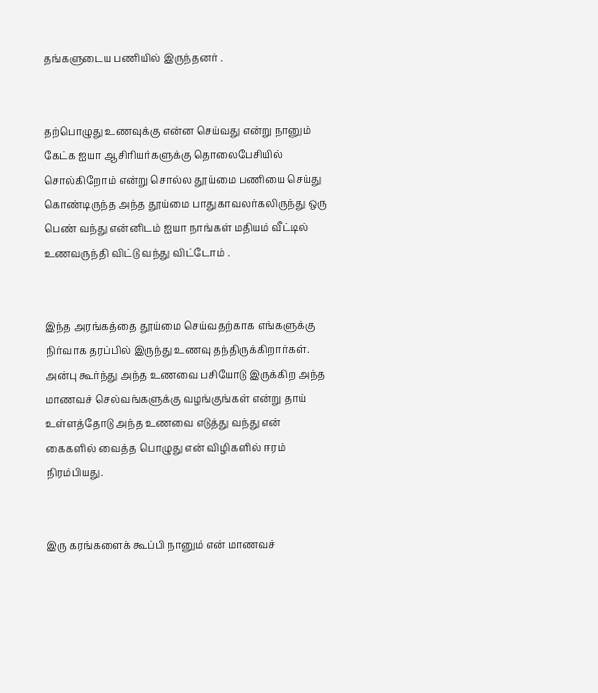தங்களுடைய பணியில் இருந்தனர் .


தற்பொழுது உணவுக்கு என்ன செய்வது என்று நானும் கேட்க ஐயா ஆசிரியர்களுக்கு தொலைபேசியில் சொல்கிறோம் என்று சொல்ல தூய்மை பணியை செய்து கொண்டிருந்த அந்த தூய்மை பாதுகாவலர்கலிருந்து ஒரு பெண் வந்து என்னிடம் ஐயா நாங்கள் மதியம் வீட்டில் உணவருந்தி விட்டு வந்து விட்டோம் .


இந்த அரங்கத்தை தூய்மை செய்வதற்காக எங்களுக்கு நிர்வாக தரப்பில் இருந்து உணவு தந்திருக்கிறார்கள். அன்பு கூர்ந்து அந்த உணவை பசியோடு இருக்கிற அந்த மாணவச் செல்வங்களுக்கு வழங்குங்கள் என்று தாய் உள்ளத்தோடு அந்த உணவை எடுத்து வந்து என் கைகளில் வைத்த பொழுது என் விழிகளில் ஈரம் நிரம்பியது.


இரு கரங்களைக் கூப்பி நானும் என் மாணவச்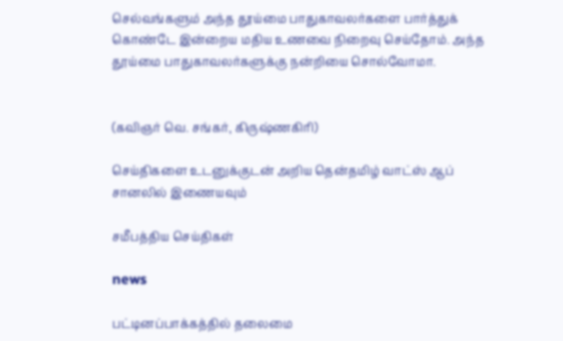செல்வங்களும் அந்த தூய்மை பாதுகாவலர்களை பார்த்துக் கொண்டே இன்றைய மதிய உணவை நிறைவு செய்தோம். அந்த தூய்மை பாதுகாவலர்களுக்கு நன்றியை சொல்வோமா.


(கவிஞர் வெ. சங்கர், கிருஷ்ணகிரி)

செய்திகளை உடனுக்குடன் அறிய தென்தமிழ் வாட்ஸ் ஆப் சானலில் இணையவும்

சமீபத்திய செய்திகள்

news

பட்டினப்பாக்கத்தில் தலைமை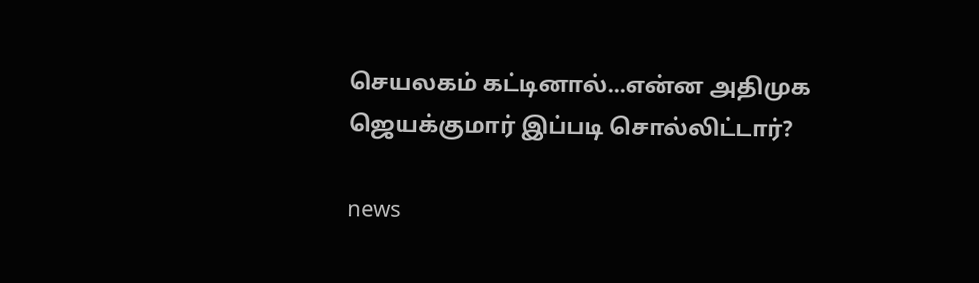செயலகம் கட்டினால்...என்ன அதிமுக ஜெயக்குமார் இப்படி சொல்லிட்டார்?

news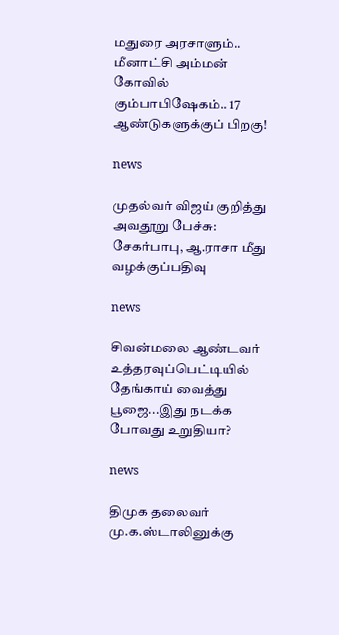மதுரை அரசாளும்.. மீனாட்சி அம்மன் கோவில் கும்பாபிஷேகம்.. 17 ஆண்டுகளுக்குப் பிறகு!

news

முதல்வர் விஜய் குறித்து அவதூறு பேச்சு: சேகர்பாபு, ஆ.ராசா மீது வழக்குப்பதிவு

news

சிவன்மலை ஆண்டவர் உத்தரவுப்பெட்டியில் தேங்காய் வைத்து பூஜை...இது நடக்க போவது உறுதியா?

news

திமுக தலைவர் மு.க.ஸ்டாலினுக்கு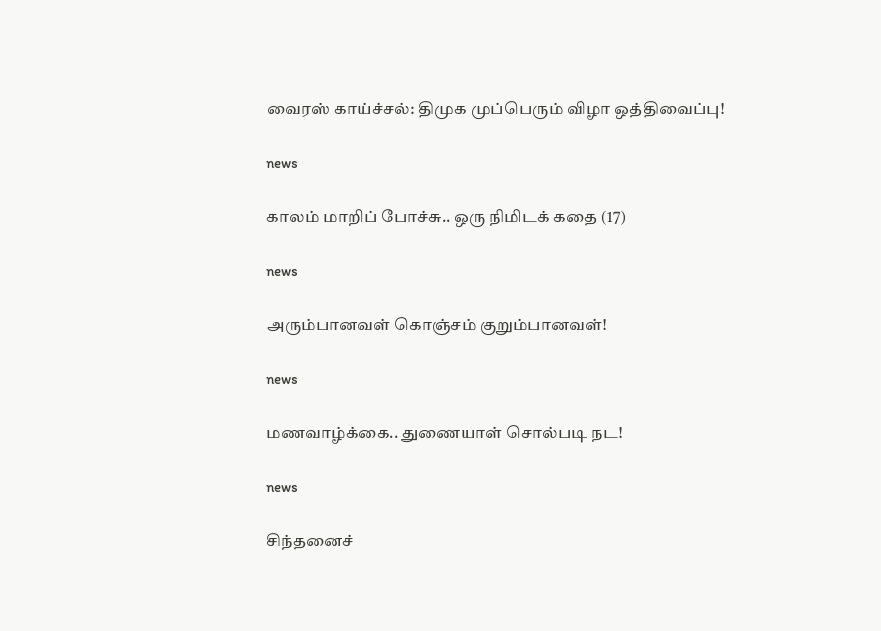வைரஸ் காய்ச்சல்: திமுக முப்பெரும் விழா ஒத்திவைப்பு!

news

காலம் மாறிப் போச்சு.. ஒரு நிமிடக் கதை (17)

news

அரும்பானவள் கொஞ்சம் குறும்பானவள்!

news

மணவாழ்க்கை.. துணையாள் சொல்படி நட!

news

சிந்தனைச்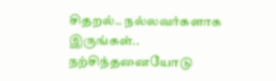சிதறல்.. நல்லவர்களாக இருங்கள்.. நற்சிந்தனையோடு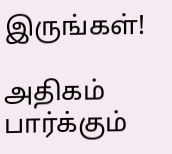இருங்கள்!

அதிகம் பார்க்கும்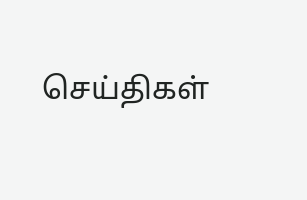செய்திகள்